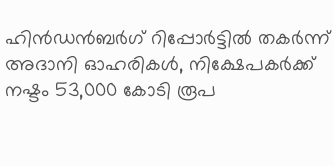ഹിൻഡൻബർഗ് റിപ്പോർട്ടിൽ തകർന്ന് അദാനി ഓഹരികൾ, നിക്ഷേപകർക്ക് നഷ്ടം 53,000 കോടി രൂപ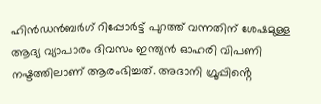ഹിൻഡൻബർഗ് റിപ്പോർട്ട് പുറത്ത് വന്നതിന് ശേഷമുള്ള ആദ്യ വ്യാപാരം ദിവസം ഇന്ത്യൻ ഓഹരി വിപണി നഷ്ടത്തിലാണ് ആരംഭിച്ചത്. അദാനി ഗ്രൂപ്പിൻ്റെ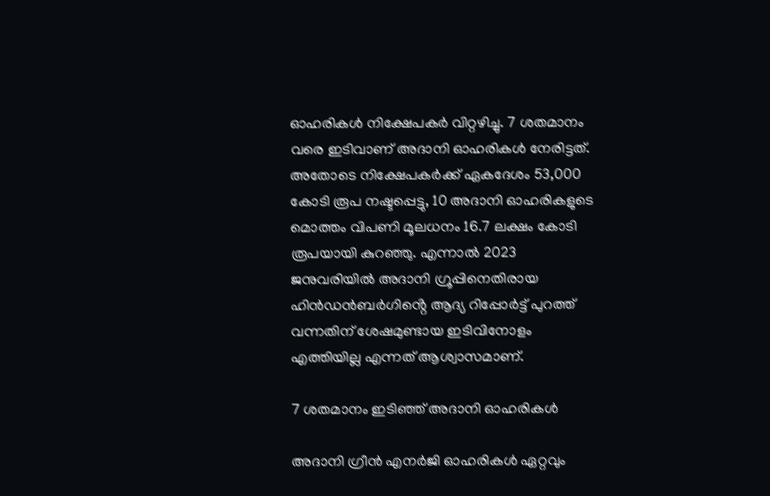ഓഹരികൾ നിക്ഷേപകർ വിറ്റഴിച്ചു. 7 ശതമാനം വരെ ഇടിവാണ് അദാനി ഓഹരികൾ നേരിട്ടത്. അതോടെ നിക്ഷേപകർക്ക് ഏകദേശം 53,000 കോടി രൂപ നഷ്ടപ്പെട്ടു, 10 അദാനി ഓഹരികളുടെ മൊത്തം വിപണി മൂലധനം 16.7 ലക്ഷം കോടി രൂപയായി കുറഞ്ഞു. എന്നാൽ 2023 ജനുവരിയിൽ അദാനി ഗ്രൂപ്പിനെതിരായ ഹിൻഡൻബർഗിൻ്റെ ആദ്യ റിപ്പോർട്ട് പുറത്ത് വന്നതിന് ശേഷമുണ്ടായ ഇടിവിനോളം എത്തിയില്ല എന്നത് ആശ്വാസമാണ്.

7 ശതമാനം ഇടിഞ്ഞ് അദാനി ഓഹരികൾ

അദാനി ഗ്രീൻ എനർജി ഓഹരികൾ ഏറ്റവും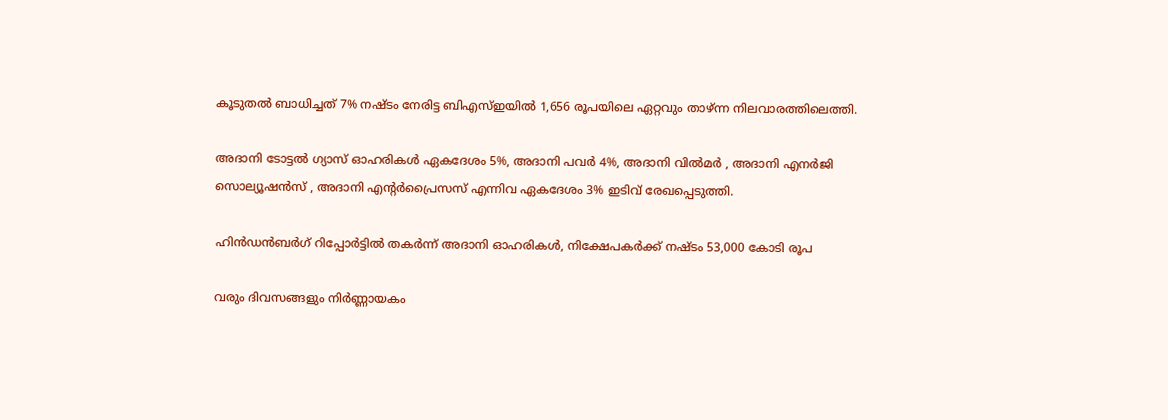കൂടുതൽ ബാധിച്ചത് 7% നഷ്ടം നേരിട്ട ബിഎസ്ഇയിൽ 1,656 രൂപയിലെ ഏറ്റവും താഴ്ന്ന നിലവാരത്തിലെത്തി.

അദാനി ടോട്ടൽ ഗ്യാസ് ഓഹരികൾ ഏകദേശം 5%, അദാനി പവർ 4%, അദാനി വിൽമർ , അദാനി എനർജി സൊല്യൂഷൻസ് , അദാനി എൻ്റർപ്രൈസസ് എന്നിവ ഏകദേശം 3% ഇടിവ് രേഖപ്പെടുത്തി.

ഹിൻഡൻബർഗ് റിപ്പോർട്ടിൽ തകർന്ന് അദാനി ഓഹരികൾ, നിക്ഷേപകർക്ക് നഷ്ടം 53,000 കോടി രൂപ

വരും ദിവസങ്ങളും നിർണ്ണായകം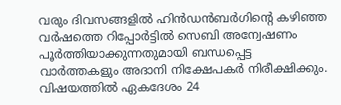വരും ദിവസങ്ങളിൽ ഹിൻഡൻബർഗിൻ്റെ കഴിഞ്ഞ വർഷത്തെ റിപ്പോർട്ടിൽ സെബി അന്വേഷണം പൂർത്തിയാക്കുന്നതുമായി ബന്ധപ്പെട്ട വാർത്തകളും അദാനി നിക്ഷേപകർ നിരീക്ഷിക്കും. വിഷയത്തിൽ ഏകദേശം 24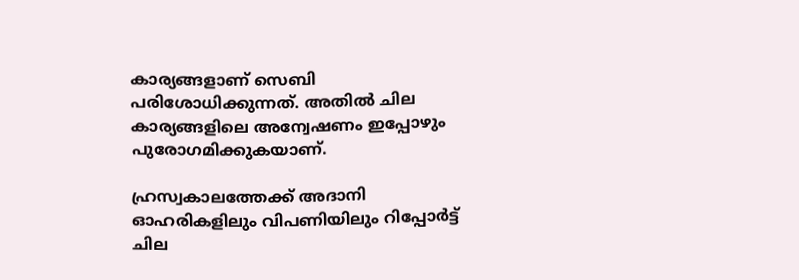കാര്യങ്ങളാണ് സെബി പരിശോധിക്കുന്നത്. അതിൽ ചില കാര്യങ്ങളിലെ അന്വേഷണം ഇപ്പോഴും പുരോഗമിക്കുകയാണ്.

ഹ്രസ്വകാലത്തേക്ക് അദാനി ഓഹരികളിലും വിപണിയിലും റിപ്പോർട്ട് ചില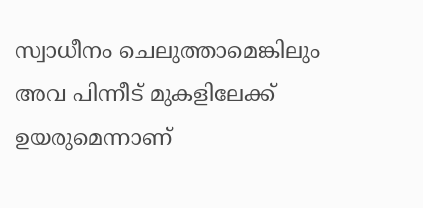സ്വാധീനം ചെലുത്താമെങ്കിലും അവ പിന്നീട് മുകളിലേക്ക് ഉയരുമെന്നാണ്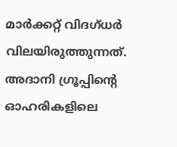മാർക്കറ്റ് വിദഗ്ധർ വിലയിരുത്തുന്നത്. അദാനി ഗ്രൂപ്പിൻ്റെ ഓഹരികളിലെ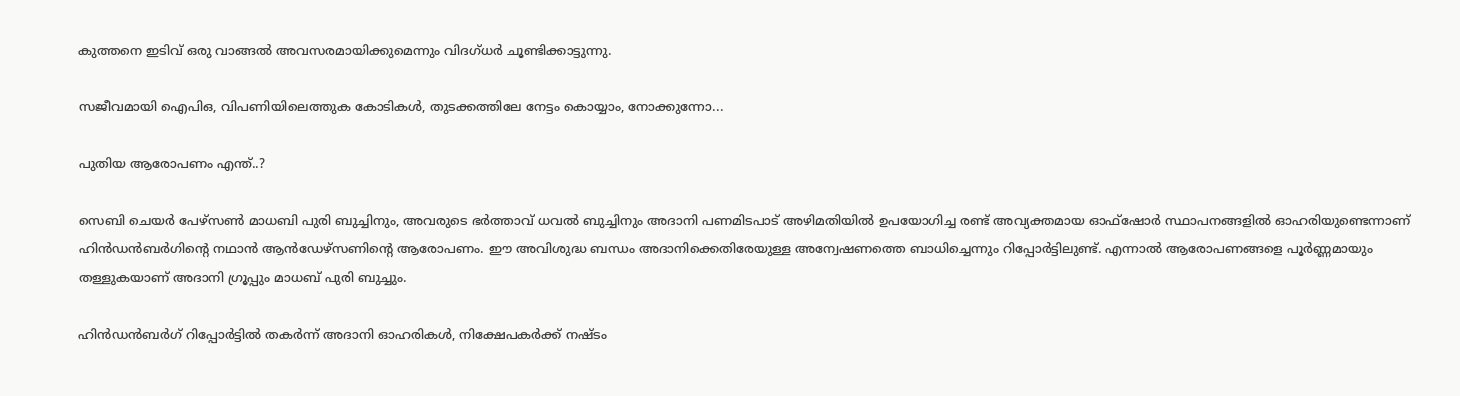കുത്തനെ ഇടിവ് ഒരു വാങ്ങൽ അവസരമായിക്കുമെന്നും വിദഗ്ധർ ചൂണ്ടിക്കാട്ടുന്നു.

സജീവമായി ഐപിഒ, വിപണിയിലെത്തുക കോടികൾ, തുടക്കത്തിലേ നേട്ടം കൊയ്യാം, നോക്കുന്നോ...

പുതിയ ആരോപണം എന്ത്..?

സെബി ചെയർ പേഴ്സൺ മാധബി പുരി ബുച്ചിനും, അവരുടെ ഭർത്താവ് ധവൽ ബുച്ചിനും അദാനി പണമിടപാട് അഴിമതിയിൽ ഉപയോഗിച്ച രണ്ട് അവ്യക്തമായ ഓഫ്ഷോർ സ്ഥാപനങ്ങളിൽ ഓഹരിയുണ്ടെന്നാണ് ഹിൻഡൻബർഗിന്റെ നഥാൻ ആൻഡേഴ്‌സണിന്റെ ആരോപണം. ഈ അവിശുദ്ധ ബന്ധം അദാനിക്കെതിരേയുള്ള അന്വേഷണത്തെ ബാധിച്ചെന്നും റിപ്പോർട്ടിലുണ്ട്. എന്നാൽ ആരോപണങ്ങളെ പൂർണ്ണമായും തള്ളുകയാണ് അദാനി ഗ്രൂപ്പും മാധബ് പുരി ബുച്ചും.

ഹിൻഡൻബർഗ് റിപ്പോർട്ടിൽ തകർന്ന് അദാനി ഓഹരികൾ, നിക്ഷേപകർക്ക് നഷ്ടം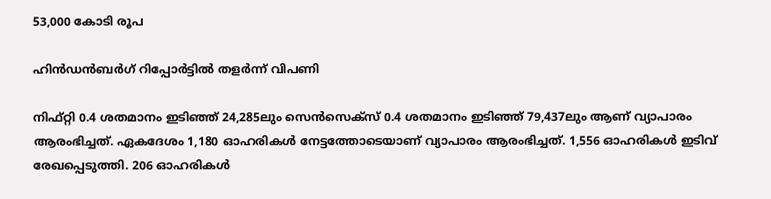53,000 കോടി രൂപ

ഹിൻഡൻബർഗ് റിപ്പോർട്ടിൽ തളർന്ന് വിപണി

നിഫ്റ്റി 0.4 ശതമാനം ഇടിഞ്ഞ് 24,285ലും സെൻസെക്‌സ് 0.4 ശതമാനം ഇടിഞ്ഞ് 79,437ലും ആണ് വ്യാപാരം ആരംഭിച്ചത്. ഏകദേശം 1,180 ഓഹരികൾ നേട്ടത്തോടെയാണ് വ്യാപാരം ആരംഭിച്ചത്. 1,556 ഓഹരികൾ ഇടിവ് രേഖപ്പെടുത്തി. 206 ഓഹരികൾ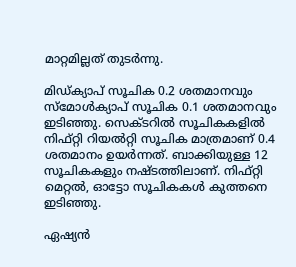മാറ്റമില്ലത് തുടർന്നു.

മിഡ്‌ക്യാപ് സൂചിക 0.2 ശതമാനവും സ്മോൾക്യാപ് സൂചിക 0.1 ശതമാനവും ഇടിഞ്ഞു. സെക്ടറിൽ സൂചികകളിൽ നിഫ്റ്റി റിയൽറ്റി സൂചിക മാത്രമാണ് 0.4 ശതമാനം ഉയർന്നത്. ബാക്കിയുള്ള 12 സൂചികകളും നഷ്ടത്തിലാണ്. നിഫ്റ്റി മെറ്റൽ, ഓട്ടോ സൂചികകൾ കുത്തനെ ഇടിഞ്ഞു.

ഏഷ്യൻ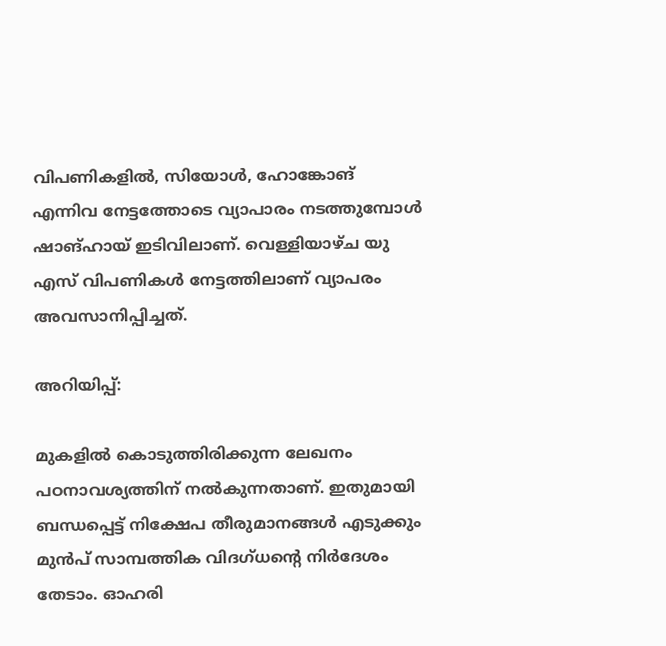വിപണികളിൽ, സിയോൾ, ഹോങ്കോങ് എന്നിവ നേട്ടത്തോടെ വ്യാപാരം നടത്തുമ്പോൾ ഷാങ്ഹായ് ഇടിവിലാണ്. വെള്ളിയാഴ്ച യു എസ് വിപണികൾ നേട്ടത്തിലാണ് വ്യാപരം അവസാനിപ്പിച്ചത്.

അറിയിപ്പ്:

മുകളില്‍ കൊടുത്തിരിക്കുന്ന ലേഖനം പഠനാവശ്യത്തിന് നൽകുന്നതാണ്. ഇതുമായി ബന്ധപ്പെട്ട് നിക്ഷേപ തീരുമാനങ്ങള്‍ എടുക്കും മുന്‍പ് സാമ്പത്തിക വിദഗ്ധന്റെ നിര്‍ദേശം തേടാം. ഓഹരി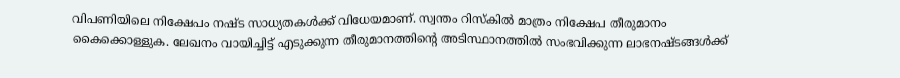വിപണിയിലെ നിക്ഷേപം നഷ്ട സാധ്യതകള്‍ക്ക് വിധേയമാണ്. സ്വന്തം റിസ്‌കില്‍ മാത്രം നിക്ഷേപ തീരുമാനം കൈക്കൊള്ളുക. ലേഖനം വായിച്ചിട്ട് എടുക്കുന്ന തീരുമാനത്തിന്റെ അടിസ്ഥാനത്തില്‍ സംഭവിക്കുന്ന ലാഭനഷ്ടങ്ങള്‍ക്ക്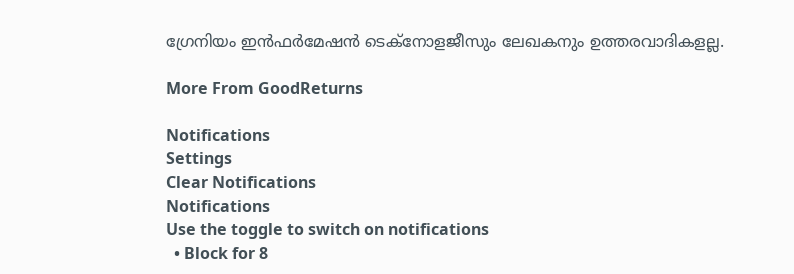ഗ്രേനിയം ഇന്‍ഫര്‍മേഷന്‍ ടെക്നോളജീസും ലേഖകനും ഉത്തരവാദികളല്ല.

More From GoodReturns

Notifications
Settings
Clear Notifications
Notifications
Use the toggle to switch on notifications
  • Block for 8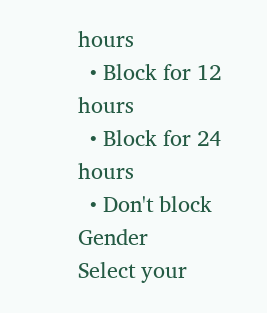hours
  • Block for 12 hours
  • Block for 24 hours
  • Don't block
Gender
Select your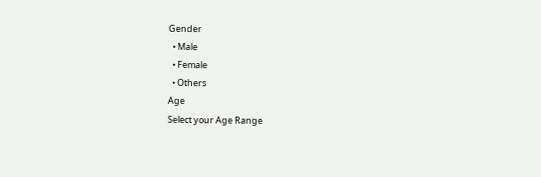Gender
  • Male
  • Female
  • Others
Age
Select your Age Range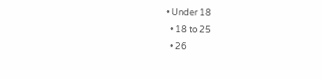• Under 18
  • 18 to 25
  • 26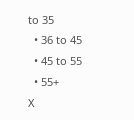to 35
  • 36 to 45
  • 45 to 55
  • 55+
X